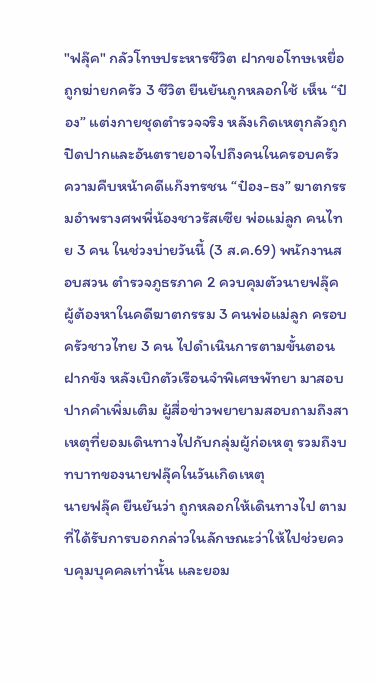"ฟลุ๊ค" กลัวโทษประหารชีวิต ฝากขอโทษเหยื่อถูกฆ่ายกครัว 3 ชีวิต ยืนยันถูกหลอกใช้ เห็น “ป๋อง” แต่งกายชุดตำรวจจริง หลังเกิดเหตุกลัวถูกปิดปากและอันตรายอาจไปถึงคนในครอบครัว
ความคืบหน้าคดีแก๊งทรชน “ป๋อง-ธง” ฆาตกรรมอำพรางศพพี่น้องชาวรัสเซีย พ่อแม่ลูก คนไทย 3 คน ในช่วงบ่ายวันนี้ (3 ส.ค.69) พนักงานสอบสวน ตำรวจภูธรภาค 2 ควบคุมตัวนายฟลุ๊ค ผู้ต้องหาในคดีฆาตกรรม 3 คนพ่อแม่ลูก ครอบครัวชาวไทย 3 คน ไปดำเนินการตามขั้นตอนฝากขัง หลังเบิกตัวเรือนจำพิเศษพัทยา มาสอบปากคำเพิ่มเติม ผู้สื่อข่าวพยายามสอบถามถึงสาเหตุที่ยอมเดินทางไปกับกลุ่มผู้ก่อเหตุ รวมถึงบทบาทของนายฟลุ๊คในวันเกิดเหตุ
นายฟลุ๊ค ยืนยันว่า ถูกหลอกให้เดินทางไป ตามที่ได้รับการบอกกล่าวในลักษณะว่าให้ไปช่วยควบคุมบุคคลเท่านั้น และยอม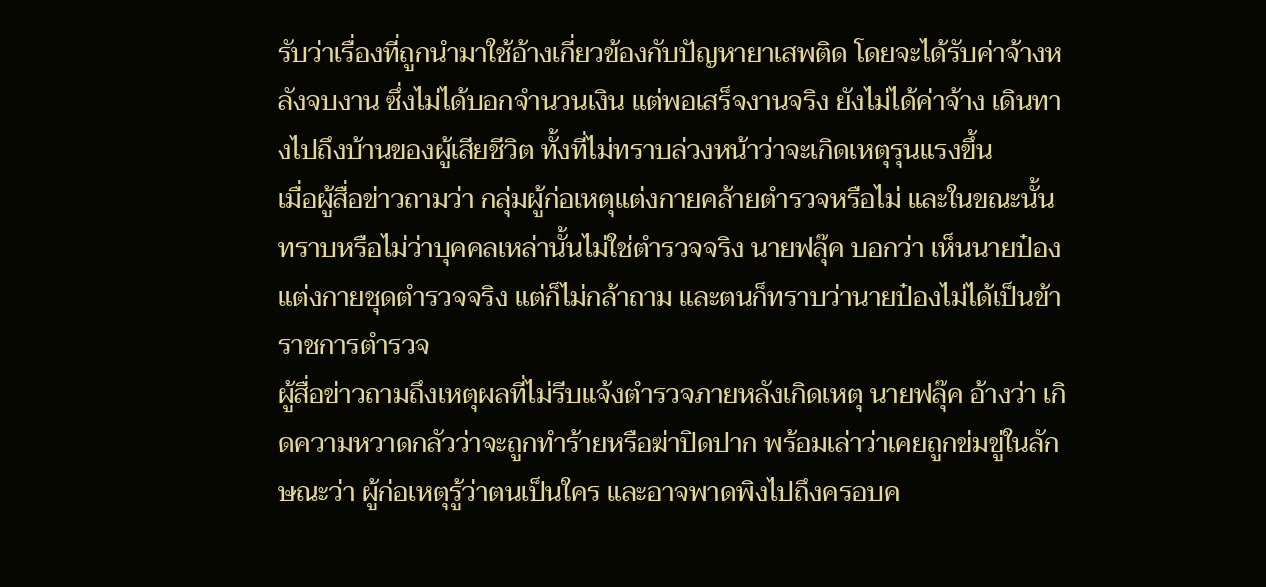รับว่าเรื่องที่ถูกนำมาใช้อ้างเกี่ยวข้องกับปัญหายาเสพติด โดยจะได้รับค่าจ้างหลังจบงาน ซึ่งไม่ได้บอกจำนวนเงิน แต่พอเสร็จงานจริง ยังไม่ได้ค่าจ้าง เดินทางไปถึงบ้านของผู้เสียชีวิต ทั้งที่ไม่ทราบล่วงหน้าว่าจะเกิดเหตุรุนแรงขึ้น
เมื่อผู้สื่อข่าวถามว่า กลุ่มผู้ก่อเหตุแต่งกายคล้ายตำรวจหรือไม่ และในขณะนั้นทราบหรือไม่ว่าบุคคลเหล่านั้นไม่ใช่ตำรวจจริง นายฟลุ๊ค บอกว่า เห็นนายป๋องแต่งกายชุดตำรวจจริง แต่ก็ไม่กล้าถาม และตนก็ทราบว่านายป๋องไม่ได้เป็นข้าราชการตำรวจ
ผู้สื่อข่าวถามถึงเหตุผลที่ไม่รีบแจ้งตำรวจภายหลังเกิดเหตุ นายฟลุ๊ค อ้างว่า เกิดความหวาดกลัวว่าจะถูกทำร้ายหรือฆ่าปิดปาก พร้อมเล่าว่าเคยถูกข่มขู่ในลักษณะว่า ผู้ก่อเหตุรู้ว่าตนเป็นใคร และอาจพาดพิงไปถึงครอบค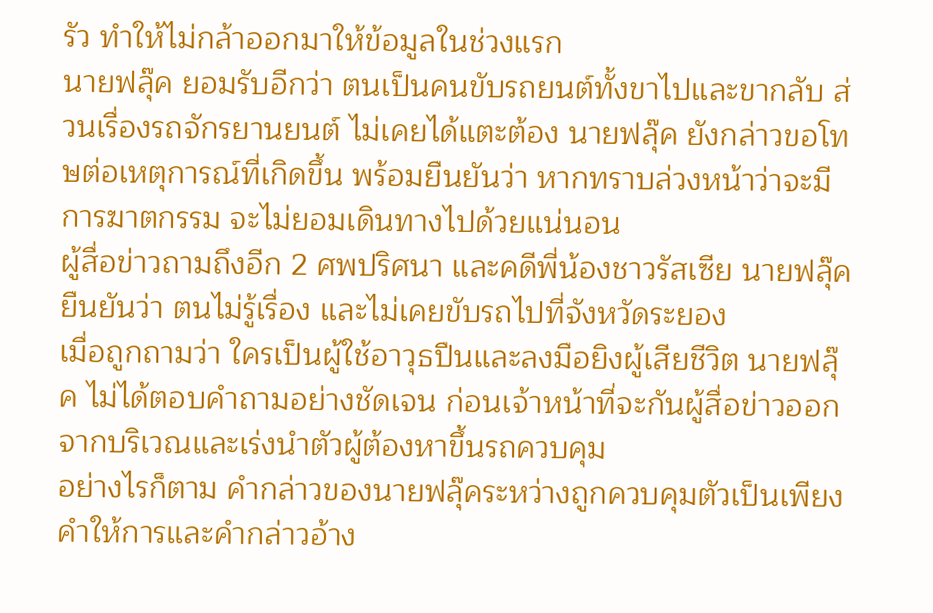รัว ทำให้ไม่กล้าออกมาให้ข้อมูลในช่วงแรก
นายฟลุ๊ค ยอมรับอีกว่า ตนเป็นคนขับรถยนต์ทั้งขาไปและขากลับ ส่วนเรื่องรถจักรยานยนต์ ไม่เคยได้แตะต้อง นายฟลุ๊ค ยังกล่าวขอโทษต่อเหตุการณ์ที่เกิดขึ้น พร้อมยืนยันว่า หากทราบล่วงหน้าว่าจะมีการฆาตกรรม จะไม่ยอมเดินทางไปด้วยแน่นอน
ผู้สื่อข่าวถามถึงอีก 2 ศพปริศนา และคดีพี่น้องชาวรัสเซีย นายฟลุ๊ค ยืนยันว่า ตนไม่รู้เรื่อง และไม่เคยขับรถไปที่จังหวัดระยอง
เมื่อถูกถามว่า ใครเป็นผู้ใช้อาวุธปืนและลงมือยิงผู้เสียชีวิต นายฟลุ๊ค ไม่ได้ตอบคำถามอย่างชัดเจน ก่อนเจ้าหน้าที่จะกันผู้สื่อข่าวออกจากบริเวณและเร่งนำตัวผู้ต้องหาขึ้นรถควบคุม
อย่างไรก็ตาม คำกล่าวของนายฟลุ๊คระหว่างถูกควบคุมตัวเป็นเพียงคำให้การและคำกล่าวอ้าง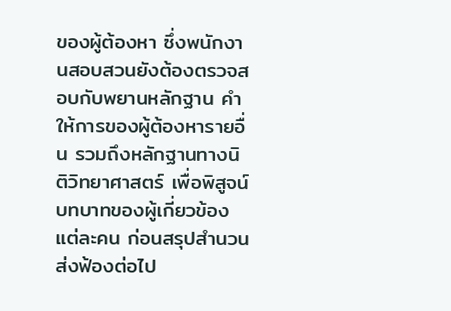ของผู้ต้องหา ซึ่งพนักงานสอบสวนยังต้องตรวจสอบกับพยานหลักฐาน คำให้การของผู้ต้องหารายอื่น รวมถึงหลักฐานทางนิติวิทยาศาสตร์ เพื่อพิสูจน์บทบาทของผู้เกี่ยวข้องแต่ละคน ก่อนสรุปสำนวนส่งฟ้องต่อไป